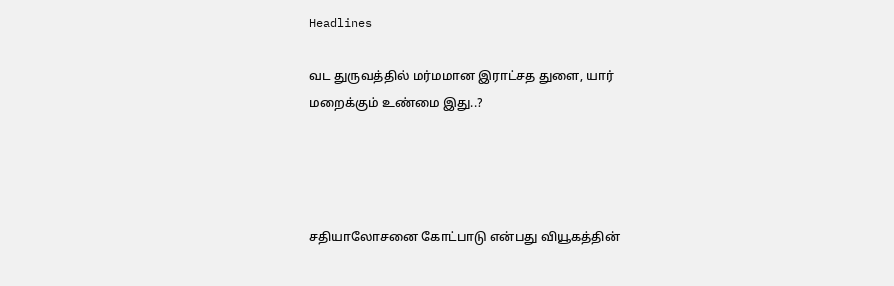Headlines

வட துருவத்தில் மர்மமான இராட்சத துளை, யார் மறைக்கும் உண்மை இது..?




சதியாலோசனை கோட்பாடு என்பது வியூகத்தின்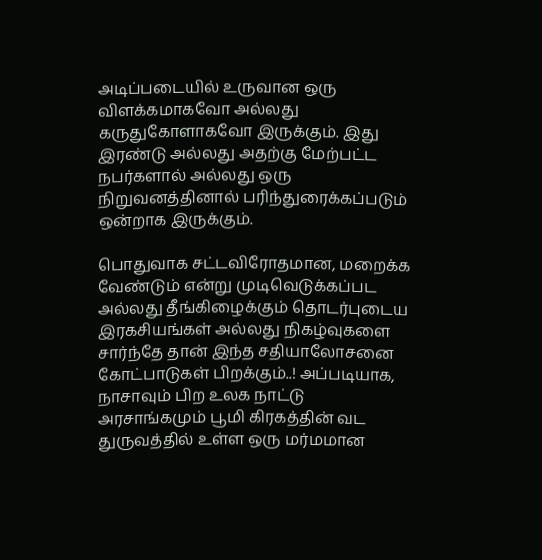அடிப்படையில் உருவான ஒரு விளக்கமாகவோ அல்லது கருதுகோளாகவோ இருக்கும். இது இரண்டு அல்லது அதற்கு மேற்பட்ட நபர்களால் அல்லது ஒரு நிறுவனத்தினால் பரிந்துரைக்கப்படும் ஒன்றாக இருக்கும்.

பொதுவாக சட்டவிரோதமான, மறைக்க வேண்டும் என்று முடிவெடுக்கப்பட அல்லது தீங்கிழைக்கும் தொடர்புடைய இரகசியங்கள் அல்லது நிகழ்வுகளை சார்ந்தே தான் இந்த சதியாலோசனை கோட்பாடுகள் பிறக்கும்..! அப்படியாக, நாசாவும் பிற உலக நாட்டு அரசாங்கமும் பூமி கிரகத்தின் வட துருவத்தில் உள்ள ஒரு மர்மமான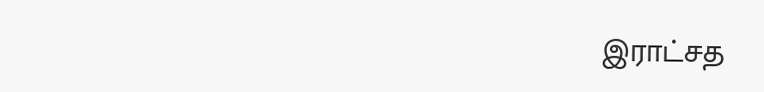இராட்சத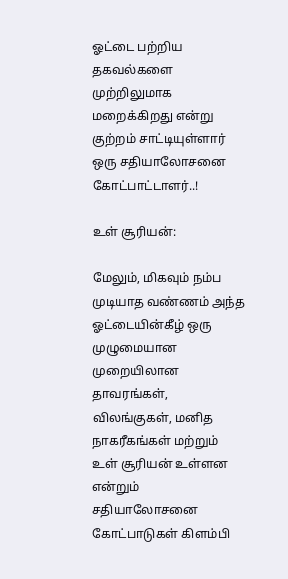ஓட்டை பற்றிய தகவல்களை முற்றிலுமாக மறைக்கிறது என்று குற்றம் சாட்டியுள்ளார் ஒரு சதியாலோசனை கோட்பாட்டாளர்..!

உள் சூரியன்:

மேலும், மிகவும் நம்ப முடியாத வண்ணம் அந்த ஓட்டையின்கீழ் ஒரு முழுமையான முறையிலான தாவரங்கள், விலங்குகள், மனித நாகரீகங்கள் மற்றும் உள் சூரியன் உள்ளன என்றும் சதியாலோசனை கோட்பாடுகள் கிளம்பி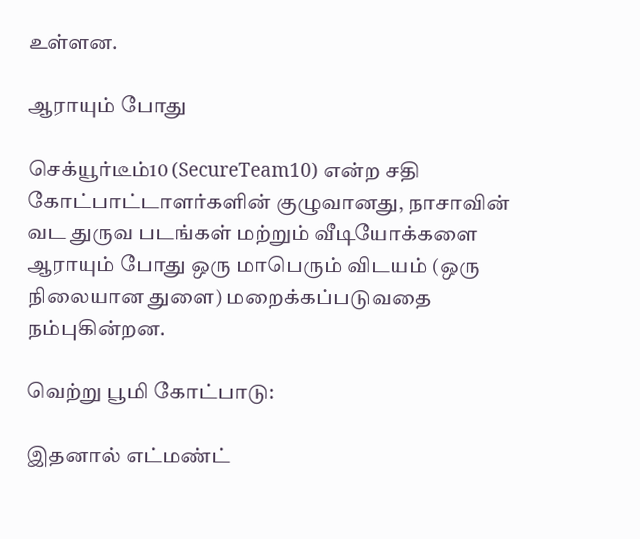உள்ளன.

ஆராயும் போது

செக்யூர்டீம்10 (SecureTeam10) என்ற சதி கோட்பாட்டாளர்களின் குழுவானது, நாசாவின் வட துருவ படங்கள் மற்றும் வீடியோக்களை ஆராயும் போது ஒரு மாபெரும் விடயம் (ஒரு நிலையான துளை) மறைக்கப்படுவதை நம்புகின்றன.

வெற்று பூமி கோட்பாடு:

இதனால் எட்மண்ட்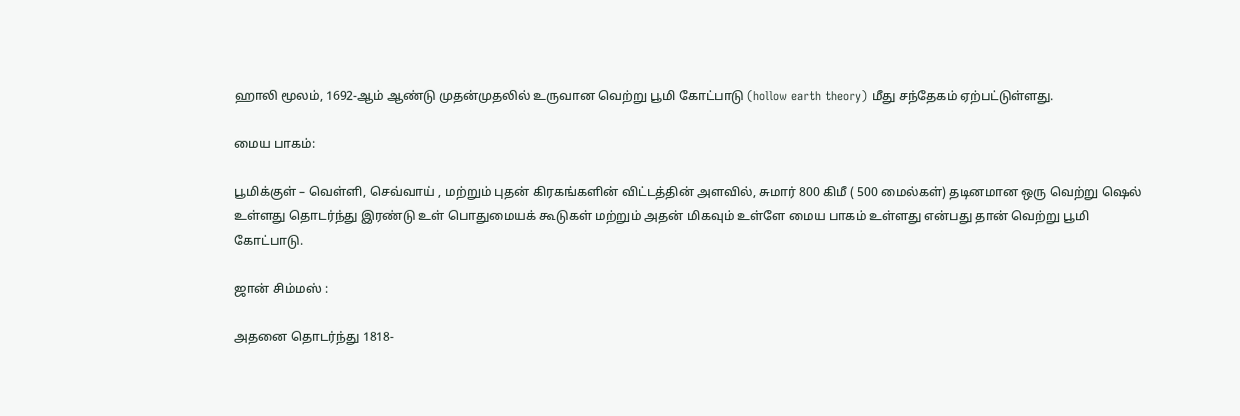ஹாலி மூலம், 1692-ஆம் ஆண்டு முதன்முதலில் உருவான வெற்று பூமி கோட்பாடு (hollow earth theory) மீது சந்தேகம் ஏற்பட்டுள்ளது.

மைய பாகம்:

பூமிக்குள் – வெள்ளி, செவ்வாய் , மற்றும் புதன் கிரகங்களின் விட்டத்தின் அளவில், சுமார் 800 கிமீ ( 500 மைல்கள்) தடினமான ஒரு வெற்று ஷெல் உள்ளது தொடர்ந்து இரண்டு உள் பொதுமையக் கூடுகள் மற்றும் அதன் மிகவும் உள்ளே மைய பாகம் உள்ளது என்பது தான் வெற்று பூமி கோட்பாடு.

ஜான் சிம்மஸ் :

அதனை தொடர்ந்து 1818-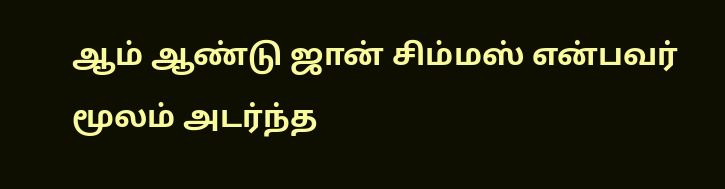ஆம் ஆண்டு ஜான் சிம்மஸ் என்பவர் மூலம் அடர்ந்த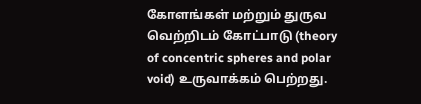கோளங்கள் மற்றும் துருவ வெற்றிடம் கோட்பாடு (theory of concentric spheres and polar void) உருவாக்கம் பெற்றது.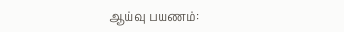ஆய்வு பயணம்: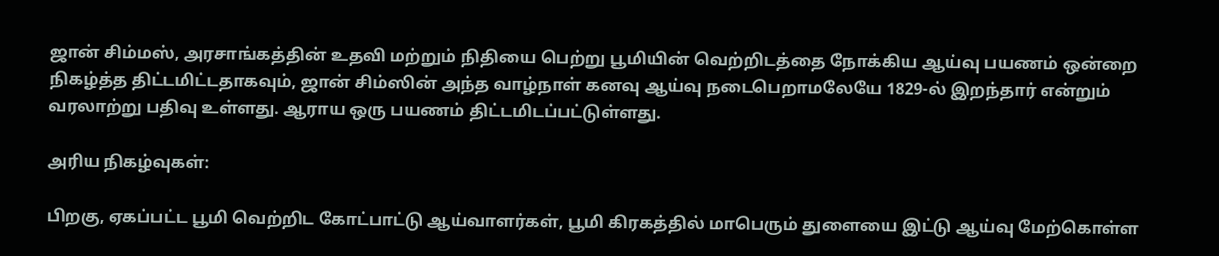ஜான் சிம்மஸ், அரசாங்கத்தின் உதவி மற்றும் நிதியை பெற்று பூமியின் வெற்றிடத்தை நோக்கிய ஆய்வு பயணம் ஒன்றை நிகழ்த்த திட்டமிட்டதாகவும், ஜான் சிம்ஸின் அந்த வாழ்நாள் கனவு ஆய்வு நடைபெறாமலேயே 1829-ல் இறந்தார் என்றும் வரலாற்று பதிவு உள்ளது. ஆராய ஒரு பயணம் திட்டமிடப்பட்டுள்ளது.

அரிய நிகழ்வுகள்:

பிறகு, ஏகப்பட்ட பூமி வெற்றிட கோட்பாட்டு ஆய்வாளர்கள், பூமி கிரகத்தில் மாபெரும் துளையை இட்டு ஆய்வு மேற்கொள்ள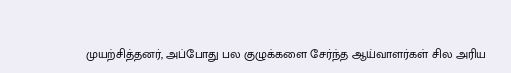முயற்சித்தனர், அப்போது பல குழுக்களை சேர்ந்த ஆய்வாளர்கள் சில அரிய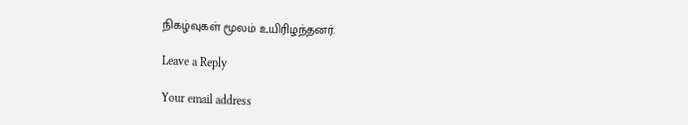நிகழ்வுகள் மூலம் உயிரிழந்தனர்.

Leave a Reply

Your email address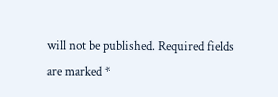will not be published. Required fields are marked *